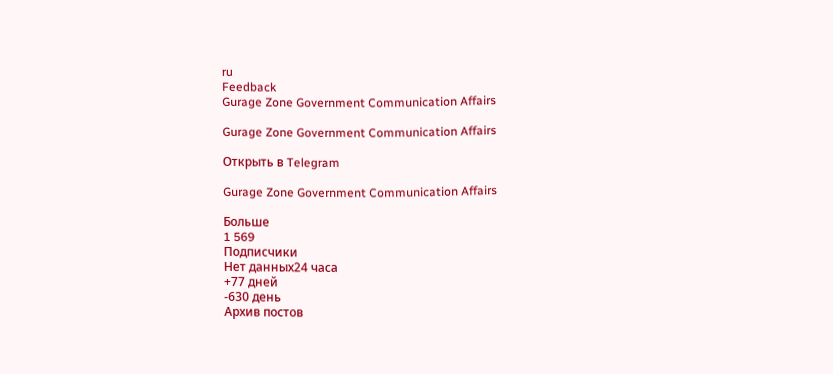ru
Feedback
Gurage Zone Government Communication Affairs

Gurage Zone Government Communication Affairs

Открыть в Telegram

Gurage Zone Government Communication Affairs

Больше
1 569
Подписчики
Нет данных24 часа
+77 дней
-630 день
Архив постов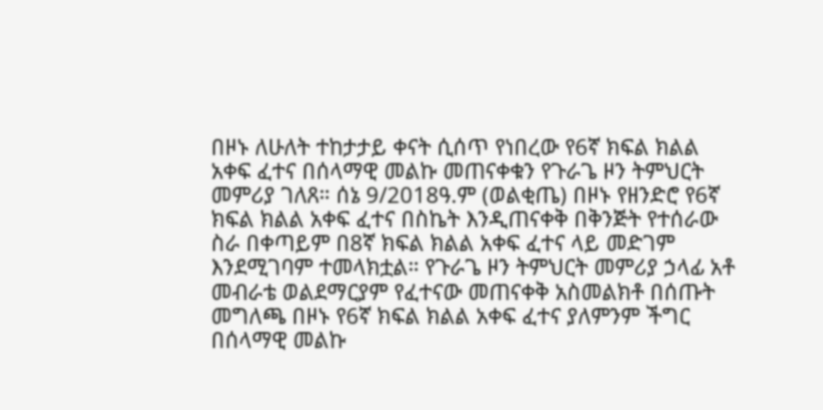በዞኑ ለሁለት ተከታታይ ቀናት ሲሰጥ የነበረው የ6ኛ ክፍል ክልል አቀፍ ፈተና በሰላማዊ መልኩ መጠናቀቁን የጉራጌ ዞን ትምህርት መምሪያ ገለጸ። ሰኔ 9/2018ዓ.ም (ወልቂጤ) በዞኑ የዘንድሮ የ6ኛ ክፍል ክልል አቀፍ ፈተና በስኬት እንዲጠናቀቅ በቅንጅት የተሰራው ስራ በቀጣይም በ8ኛ ክፍል ክልል አቀፍ ፈተና ላይ መድገም እንደሚገባም ተመላክቷል። የጉራጌ ዞን ትምህርት መምሪያ ኃላፊ አቶ መብራቴ ወልደማርያም የፈተናው መጠናቀቅ አስመልክቶ በሰጡት መግለጫ በዞኑ የ6ኛ ክፍል ክልል አቀፍ ፈተና ያለምንም ችግር በሰላማዊ መልኩ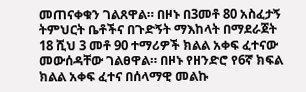መጠናቀቁን ገልጸዋል። በዞኑ በ3መቶ 80 አስፈታኝ ትምህርት ቤቶችና በጉድኝት ማእከላት በማደራጀት 18 ሺህ 3 መቶ 90 ተማሪዎች ክልል አቀፍ ፈተናው መውሰዳቸው ገልፀዋል። በዞኑ የዘንድሮ የ6ኛ ክፍል ክልል አቀፍ ፈተና በሰላማዊ መልኩ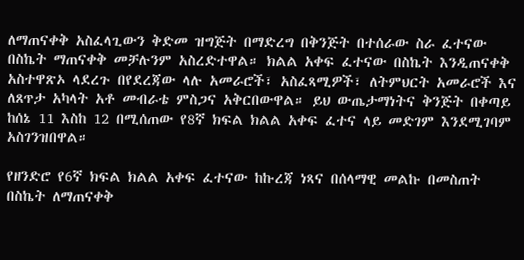ለማጠናቀቅ አስፈላጊውን ቅድመ ዝግጅት በማድረግ በቅንጅት በተሰራው ስራ ፈተናው በስኬት ማጠናቀቅ መቻሉንም አስረድተዋል። ክልል አቀፍ ፈተናው በስኬት እንዲጠናቀቅ አስተዋጽኦ ላደረጉ በየደረጃው ላሉ አመራሮች፣ አስፈጻሚዎች፣ ለትምህርት አመራሮች እና ለጸጥታ አካላት አቶ መብራቴ ምስጋና አቅርበውዋል። ይህ ውጤታማነትና ቅንጅት በቀጣይ ከሰኔ 11 እስከ 12 በሚሰጠው የ8ኛ ክፍል ክልል አቀፍ ፈተና ላይ መድገም እንደሚገባም አስገንዝበዋል።

የዘንድሮ የ6ኛ ክፍል ክልል አቀፍ ፈተናው ከኩረጃ ነጻና በሰላማዊ መልኩ በመስጠት በስኬት ለማጠናቀቅ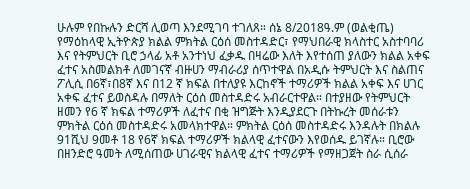ሁሉም የበኩሉን ድርሻ ሊወጣ እንደሚገባ ተገለጸ። ሰኔ 8/2018ዓ.ም (ወልቂጤ) የማዕከላዊ ኢትዮጵያ ክልል ምክትል ርዕሰ መስተዳድር፣ የማህበራዊ ክላስተር አስተባባሪ እና የትምህርት ቢሮ ኃላፊ አቶ አንተነህ ፈቃዱ በዛሬው እለት እየተሰጠ ያለውን ክልል አቀፍ ፈተና አስመልክቶ ለመገናኛ ብዙሀን ማብራሪያ ሰጥተዋል በአዲሱ ትምህርት እና ስልጠና ፖሊሲ በ6ኛ፣በ8ኛ እና በ12 ኛ ክፍል በተለያዩ እርከኖች ተማሪዎች ክልል አቀፍ እና ሀገር አቀፍ ፈተና ይወስዳሉ በማለት ርዕሰ መስተዳድሩ አብራርተዋል። በተያዘው የትምህርት ዘመን የ6 ኛ ክፍል ተማሪዎች ለፈተና በቂ ዝግጅት እንዲያደርጉ በትኩረት መሰራቱን ምክትል ርዕሰ መስተዳድሩ አመላክተዋል። ምክትል ርዕሰ መስተዳድሩ እንዳሉት በክልሉ 91ሺህ 9መቶ 18 የ6ኛ ክፍል ተማሪዎች ክልላዊ ፈተናውን እየወሰዱ ይገኛሉ። ቢሮው በዘንድሮ ዓመት ለሚሰጠው ሀገራዊና ክልላዊ ፈተና ተማሪዎች የማዘጋጀት ስራ ሲሰራ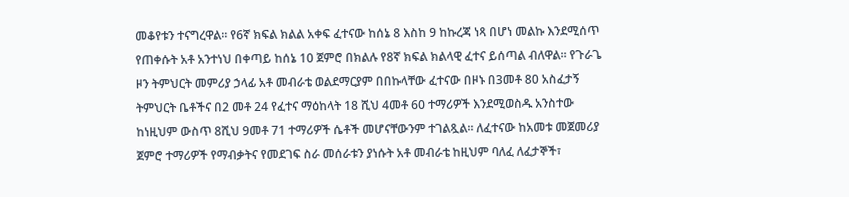መቆየቱን ተናግረዋል። የ6ኛ ክፍል ክልል አቀፍ ፈተናው ከሰኔ 8 እስከ 9 ከኩረጃ ነጻ በሆነ መልኩ እንደሚሰጥ የጠቀሱት አቶ አንተነህ በቀጣይ ከሰኔ 10 ጀምሮ በክልሉ የ8ኛ ክፍል ክልላዊ ፈተና ይሰጣል ብለዋል። የጉራጌ ዞን ትምህርት መምሪያ ኃላፊ አቶ መብራቴ ወልደማርያም በበኩላቸው ፈተናው በዞኑ በ3መቶ 80 አስፈታኝ ትምህርት ቤቶችና በ2 መቶ 24 የፈተና ማዕከላት 18 ሺህ 4መቶ 60 ተማሪዎች እንደሚወስዱ አንስተው ከነዚህም ውስጥ 8ሺህ 9መቶ 71 ተማሪዎች ሴቶች መሆናቸውንም ተገልጿል። ለፈተናው ከአመቱ መጀመሪያ ጀምሮ ተማሪዎች የማብቃትና የመደገፍ ስራ መሰራቱን ያነሱት አቶ መብራቴ ከዚህም ባለፈ ለፈታኞች፣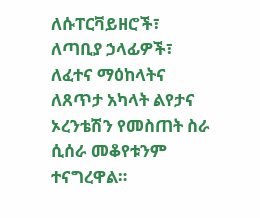ለሱፐርቫይዘሮች፣ ለጣቢያ ኃላፊዎች፣ ለፈተና ማዕከላትና ለጸጥታ አካላት ልየታና ኦረንቴሽን የመስጠት ስራ ሲሰራ መቆየቱንም ተናግረዋል።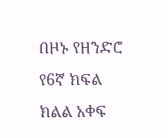በዞኑ የዘንድሮ የ6ኛ ክፍል ክልል አቀፍ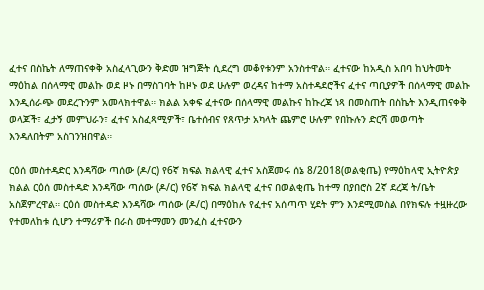ፈተና በስኬት ለማጠናቀቅ አስፈላጊውን ቅድመ ዝግጅት ሲደረግ መቆየቱንም አንስተዋል። ፈተናው ከአዲስ አበባ ከህትመት ማዕከል በሰላማዊ መልኩ ወደ ዞኑ በማስገባት ከዞኑ ወደ ሁሉም ወረዳና ከተማ አስተዳደሮችና ፈተና ጣቢያዎች በሰላማዊ መልኩ እንዲሰራጭ መደረጉንም አመላክተዋል። ክልል አቀፍ ፈተናው በሰላማዊ መልኩና ከኩረጃ ነጻ በመስጠት በስኬት እንዲጠናቀቅ ወላጆች፣ ፈታኝ መምህራን፣ ፈተና አስፈጻሚዎች፣ ቤተሰብና የጸጥታ አካላት ጨምሮ ሁሉም የበኩሉን ድርሻ መወጣት እንዳለበትም አስገንዝበዋል።

ርዕሰ መስተዳድር እንዳሻው ጣሰው (ዶ/ር) የ6ኛ ክፍል ክልላዊ ፈተና አስጀመሩ ሰኔ 8/2018(ወልቂጤ) የማዕከላዊ ኢትዮጵያ ክልል ርዕሰ መስተዳድ እንዳሻው ጣሰው (ዶ/ር) የ6ኛ ክፍል ክልላዊ ፈተና በወልቂጤ ከተማ በያበሮስ 2ኛ ደረጃ ት/ቤት አስጀምረዋል። ርዕሰ መስተዳድ እንዳሻው ጣሰው (ዶ/ር) በማዕከሉ የፈተና አሰጣጥ ሂደት ምን እንደሚመስል በየክፍሉ ተዟዙረው የተመለከቱ ሲሆን ተማሪዎች በራስ መተማመን መንፈስ ፈተናውን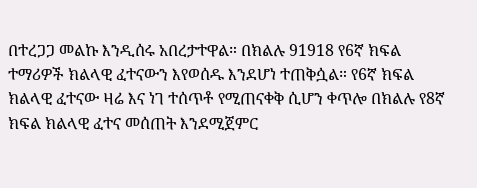በተረጋጋ መልኩ እንዲሰሩ አበረታተዋል። በክልሉ 91918 የ6ኛ ክፍል ተማሪዎች ክልላዊ ፈተናውን እየወሰዱ እንደሆነ ተጠቅሷል። የ6ኛ ክፍል ክልላዊ ፈተናው ዛሬ እና ነገ ተሰጥቶ የሚጠናቀቅ ሲሆን ቀጥሎ በክልሉ የ8ኛ ክፍል ክልላዊ ፈተና መሰጠት እንደሚጀምር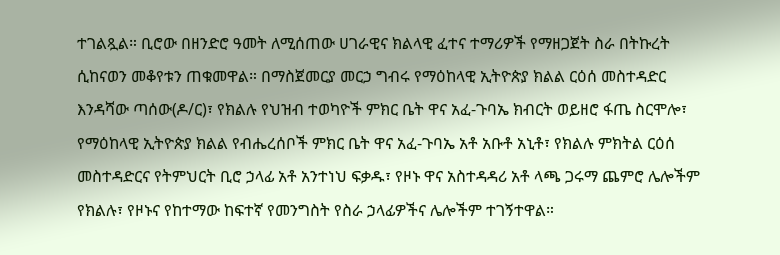ተገልጿል። ቢሮው በዘንድሮ ዓመት ለሚሰጠው ሀገራዊና ክልላዊ ፈተና ተማሪዎች የማዘጋጀት ስራ በትኩረት ሲከናወን መቆየቱን ጠቁመዋል። በማስጀመርያ መርኃ ግብሩ የማዕከላዊ ኢትዮጵያ ክልል ርዕሰ መስተዳድር እንዳሻው ጣሰው(ዶ/ር)፣ የክልሉ የህዝብ ተወካዮች ምክር ቤት ዋና አፈ-ጉባኤ ክብርት ወይዘሮ ፋጤ ስርሞሎ፣ የማዕከላዊ ኢትዮጵያ ክልል የብሔረሰቦች ምክር ቤት ዋና አፈ-ጉባኤ አቶ አቡቶ አኒቶ፣ የክልሉ ምክትል ርዕሰ መስተዳድርና የትምህርት ቢሮ ኃላፊ አቶ አንተነህ ፍቃዱ፣ የዞኑ ዋና አስተዳዳሪ አቶ ላጫ ጋሩማ ጨምሮ ሌሎችም የክልሉ፣ የዞኑና የከተማው ከፍተኛ የመንግስት የስራ ኃላፊዎችና ሌሎችም ተገኝተዋል።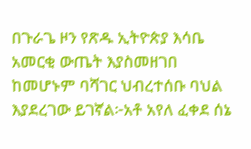በጉራጌ ዞን የጽዱ ኢትዮጵያ እሳቤ አመርቂ ውጤት እያስመዘገበ ከመሆኑም ባሻገር ህብረተሰቡ ባህል እያደረገው ይገኛል፦አቶ አየለ ፈቀደ ሰኔ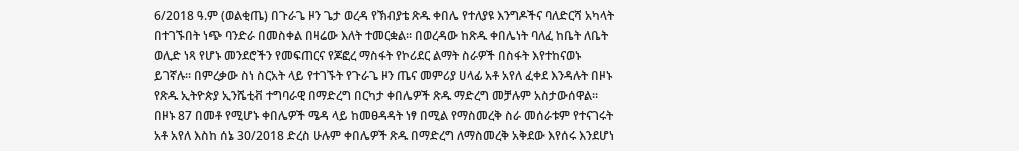6/2018 ዓ.ም (ወልቂጤ) በጉራጌ ዞን ጌታ ወረዳ የኽብያቴ ጽዱ ቀበሌ የተለያዩ እንግዶችና ባለድርሻ አካላት በተገኙበት ነጭ ባንድራ በመስቀል በዛሬው እለት ተመርቋል። በወረዳው ከጽዱ ቀበሌነት ባለፈ ከቤት ለቤት ወሊድ ነጻ የሆኑ መንደሮችን የመፍጠርና የጆፎረ ማስፋት የኮሪደር ልማት ስራዎች በስፋት እየተከናወኑ ይገኛሉ። በምረቃው ስነ ስርአት ላይ የተገኙት የጉራጌ ዞን ጤና መምሪያ ሀላፊ አቶ አየለ ፈቀደ እንዳሉት በዞኑ የጽዱ ኢትዮጵያ ኢንሼቲቭ ተግባራዊ በማድረግ በርካታ ቀበሌዎች ጽዱ ማድረግ መቻሉም አስታውሰዋል። በዞኑ 87 በመቶ የሚሆኑ ቀበሌዎች ሜዳ ላይ ከመፀዳዳት ነፃ በሚል የማስመረቅ ስራ መሰራቱም የተናገሩት አቶ አየለ እስከ ሰኔ 30/2018 ድረስ ሁሉም ቀበሌዎች ጽዱ በማድረግ ለማስመረቅ አቅደው እየሰሩ እንደሆነ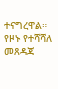ተናግረዋል። የዞኑ የተሻሻለ መጸዳጃ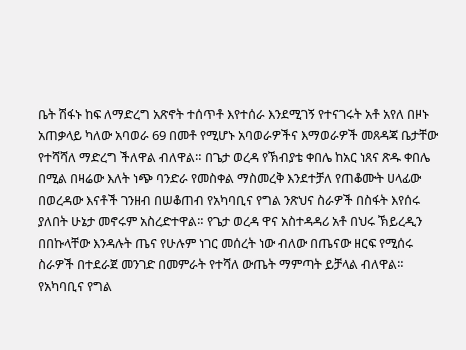ቤት ሽፋኑ ከፍ ለማድረግ አጽኖት ተሰጥቶ እየተሰራ እንደሚገኝ የተናገሩት አቶ አየለ በዞኑ አጠቃላይ ካለው አባወራ 69 በመቶ የሚሆኑ አባወራዎችና እማወራዎች መጸዳጃ ቤታቸው የተሻሻለ ማድረግ ችለዋል ብለዋል። በጌታ ወረዳ የኽብያቴ ቀበሌ ከአር ነጸና ጽዱ ቀበሌ በሚል በዛሬው እለት ነጭ ባንድራ የመስቀል ማስመረቅ እንደተቻለ የጠቆሙት ሀላፊው በወረዳው እናቶች ገንዘብ በሠቆጠብ የአካባቢና የግል ንጽህና ስራዎች በስፋት እየሰሩ ያለበት ሁኔታ መኖሩም አስረድተዋል። የጌታ ወረዳ ዋና አስተዳዳሪ አቶ በህሩ ኽይረዲን በበኩላቸው እንዳሉት ጤና የሁሉም ነገር መሰረት ነው ብለው በጤናው ዘርፍ የሚሰሩ ስራዎች በተደራጀ መንገድ በመምራት የተሻለ ውጤት ማምጣት ይቻላል ብለዋል። የአካባቢና የግል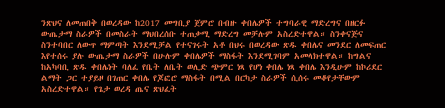ንጽህና ለመጠበቅ በወረዳው ከ2017 መግቢያ ጀምሮ በብዙ ቀበሌዎች ተግባራዊ ማድረግና በዘርፉ ውጤታማ ስራዎች በመስራት ማህበረሰቡ ተጠቃሚ ማድረግ መቻሉም አስረድተዋል። ስንቀናጅና ስንተባበር ለውጥ ማምጣት እንደሚቻል የተናገሩት አቶ በህሩ በወረዳው ጽዱ ቀበሌና መንደር ለመፍጠር እየተሰሩ ያሉ ውጤታማ ስራዎች በሁሉም ቀበሌዎች ማስፋት እንደሚገባም አመላክተዋል። ከግልና ከአካባቢ ጽዱ ቀበሌነት ባለፈ የቤት ለቤት ወሊድ ጭምር ነጻ የሆነ ቀበሌ ነጻ ቀበሌ እንዲሁም ከኮሪደር ልማት ጋር ተያይዞ በገጠር ቀበሌ የጆፎሮ ማስፋት በሚል በርካታ ስራዎች ሲሰሩ መቆየታቸውም አስረድተዋል። የጌታ ወረዳ ጤና ጽህፈት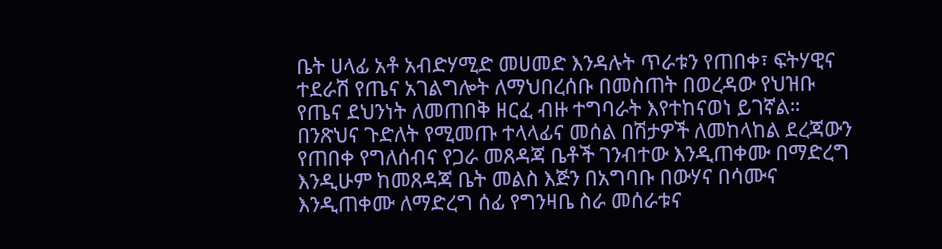ቤት ሀላፊ አቶ አብድሃሚድ መሀመድ እንዳሉት ጥራቱን የጠበቀ፣ ፍትሃዊና ተደራሽ የጤና አገልግሎት ለማህበረሰቡ በመስጠት በወረዳው የህዝቡ የጤና ደህንነት ለመጠበቅ ዘርፈ ብዙ ተግባራት እየተከናወነ ይገኛል። በንጽህና ጉድለት የሚመጡ ተላላፊና መሰል በሽታዎች ለመከላከል ደረጃውን የጠበቀ የግለሰብና የጋራ መጸዳጃ ቤቶች ገንብተው እንዲጠቀሙ በማድረግ እንዲሁም ከመጸዳጃ ቤት መልስ እጅን በአግባቡ በውሃና በሳሙና እንዲጠቀሙ ለማድረግ ሰፊ የግንዛቤ ስራ መሰራቱና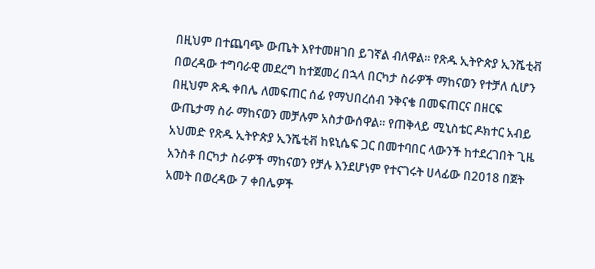በዚህም በተጨባጭ ውጤት እየተመዘገበ ይገኛል ብለዋል። የጽዱ ኢትዮጵያ ኢንሼቲቭ በወረዳው ተግባራዊ መደረግ ከተጀመረ በኋላ በርካታ ስራዎች ማከናወን የተቻለ ሲሆን በዚህም ጽዱ ቀበሌ ለመፍጠር ሰፊ የማህበረሰብ ንቅናቄ በመፍጠርና በዘርፍ ውጤታማ ስራ ማከናወን መቻሉም አስታውሰዋል። የጠቅላይ ሚኒስቴር ዶክተር አብይ አህመድ የጽዱ ኢትዮጵያ ኢንሼቲቭ ከዩኒሴፍ ጋር በመተባበር ላውንች ከተደረገበት ጊዜ አንስቶ በርካታ ስራዎች ማከናወን የቻሉ እንደሆነም የተናገሩት ሀላፊው በ2018 በጀት አመት በወረዳው 7 ቀበሌዎች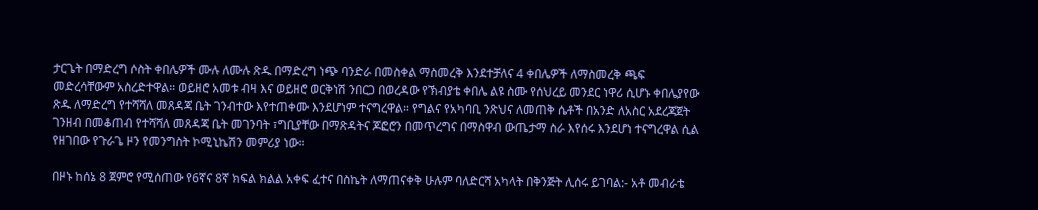ታርጌት በማድረግ ሶስት ቀበሌዎች ሙሉ ለሙሉ ጽዱ በማድረግ ነጭ ባንድራ በመስቀል ማስመረቅ እንደተቻለና 4 ቀበሌዎች ለማስመረቅ ጫፍ መድረሳቸውም አስረድተዋል። ወይዘሮ አመቱ ብዛ እና ወይዘሮ ወርቅነሽ ንበርጋ በወረዳው የኽብያቴ ቀበሌ ልዩ ስሙ የሰህረይ መንደር ነዋሪ ሲሆኑ ቀበሌያየው ጽዱ ለማድረግ የተሻሻለ መጸዳጃ ቤት ገንብተው እየተጠቀሙ እንደሆነም ተናግረዋል። የግልና የአካባቢ ንጽህና ለመጠቅ ሴቶች በአንድ ለአስር አደረጃጀት ገንዘብ በመቆጠብ የተሻሻለ መጸዳጃ ቤት መገንባት ፣ግቢያቸው በማጽዳትና ጆፎሮን በመጥረግና በማስዋብ ውጤታማ ስራ እየሰሩ እንደሆነ ተናግረዋል ሲል የዘገበው የጉራጌ ዞን የመንግስት ኮሚኒኬሽን መምሪያ ነው።

በዞኑ ከሰኔ 8 ጀምሮ የሚሰጠው የ6ኛና 8ኛ ክፍል ክልል አቀፍ ፈተና በስኬት ለማጠናቀቅ ሁሉም ባለድርሻ አካላት በቅንጅት ሊሰሩ ይገባል:- አቶ መብራቴ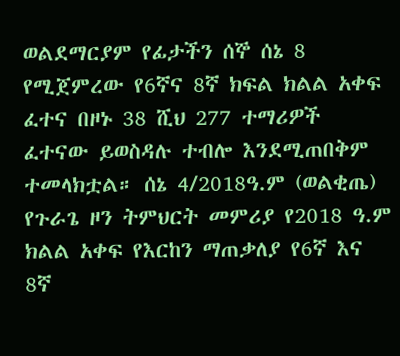ወልደማርያም የፊታችን ሰኞ ሰኔ 8 የሚጀምረው የ6ኛና 8ኛ ክፍል ክልል አቀፍ ፈተና በዞኑ 38 ሺህ 277 ተማሪዎች ፈተናው ይወስዳሉ ተብሎ እንደሚጠበቅም ተመላክቷል። ሰኔ 4/2018ዓ.ም (ወልቂጤ) የጉራጌ ዞን ትምህርት መምሪያ የ2018 ዓ.ም ክልል አቀፍ የእርከን ማጠቃለያ የ6ኛ እና 8ኛ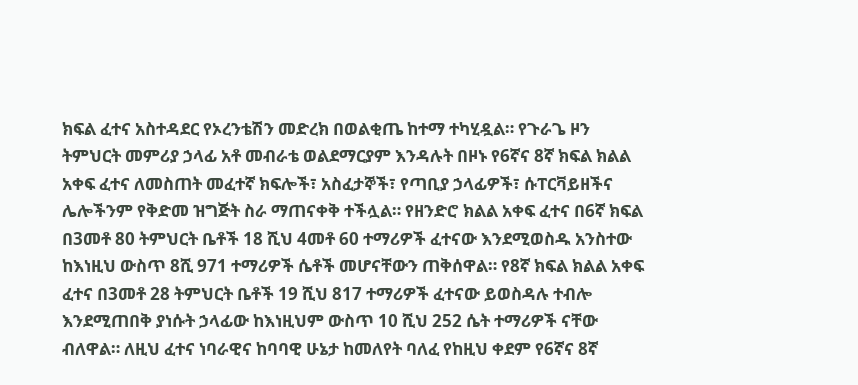ክፍል ፈተና አስተዳደር የኦረንቴሽን መድረክ በወልቂጤ ከተማ ተካሂዷል። የጉራጌ ዞን ትምህርት መምሪያ ኃላፊ አቶ መብራቴ ወልደማርያም እንዳሉት በዞኑ የ6ኛና 8ኛ ክፍል ክልል አቀፍ ፈተና ለመስጠት መፈተኛ ክፍሎች፣ አስፈታኞች፣ የጣቢያ ኃላፊዎች፣ ሱፐርቫይዘችና ሌሎችንም የቅድመ ዝግጅት ስራ ማጠናቀቅ ተችሏል። የዘንድሮ ክልል አቀፍ ፈተና በ6ኛ ክፍል በ3መቶ 80 ትምህርት ቤቶች 18 ሺህ 4መቶ 60 ተማሪዎች ፈተናው እንደሚወስዱ አንስተው ከእነዚህ ውስጥ 8ሺ 971 ተማሪዎች ሴቶች መሆናቸውን ጠቅሰዋል። የ8ኛ ክፍል ክልል አቀፍ ፈተና በ3መቶ 28 ትምህርት ቤቶች 19 ሺህ 817 ተማሪዎች ፈተናው ይወስዳሉ ተብሎ እንደሚጠበቅ ያነሱት ኃላፊው ከእነዚህም ውስጥ 10 ሺህ 252 ሴት ተማሪዎች ናቸው ብለዋል። ለዚህ ፈተና ነባራዊና ከባባዊ ሁኔታ ከመለየት ባለፈ የከዚህ ቀደም የ6ኛና 8ኛ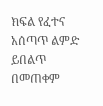ክፍል የፈተና አሰጣጥ ልምድ ይበልጥ በመጠቀም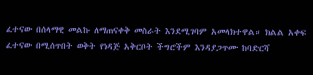ፈተናው በሰላማዊ መልኩ ለማጠናቀቅ መስራት እንደሚገባም አመላክተዋል። ክልል አቀፍ ፈተናው በሚሰጥበት ወቅት የነዳጅ አቅርቦት ችግሮችም እንዳያጋጥሙ ከባድርሻ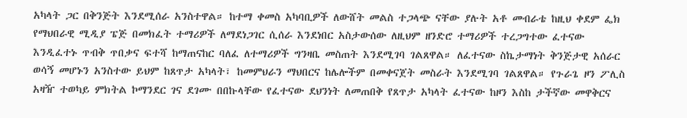አካላት ጋር በቅንጅት እንደሚሰራ አንስተዋል። ከተማ ቀመስ አካባቢዎች ለውሸት መልስ ተጋላጭ ናቸው ያሉት አቶ መብራቴ ከዚህ ቀደም ፌክ የማህበራዊ ሚዲያ ፔጅ በመክፈት ተማሪዎች ለማደነጋገር ሲሰራ እንደነበር አስታውሰው ለዚህም ዘንድሮ ተማሪዎች ተረጋግተው ፈተናው እንዲፈተኑ ጥብቅ ጥበቃና ፍተሻ ከማጠናከር ባለፈ ለተማሪዎች ግንዛቤ መስጠት እንደሚገባ ገልጸዋል። ለፈተናው ስኬታማነት ቅንጅታዊ አሰራር ወሳኝ መሆኑን አንስተው ይህም ከጸጥታ አካላት፣ ከመምህራን ማህበርና ከሌሎችም በመቀናጀት መስራት እንደሚገባ ገልጸዋል። የጉራጌ ዞን ፖሊስ አዛዥ ተወካይ ምክትል ኮማንደር ገና ደገሙ በበኩላቸው የፈተናው ደህንነት ለመጠበቅ የጸጥታ አካላት ፈተናው ከዞን እስከ ታችኛው መዋቅርና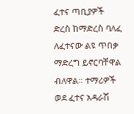ፈተና ጣቢያዎች ድረስ ከማድረስ ባለፈ ለፈተናው ልዩ ጥበቃ ማድረግ ይኖርባቸዋል ብለዋል። ተማሪዎች ወደ ፈተና አዳራሽ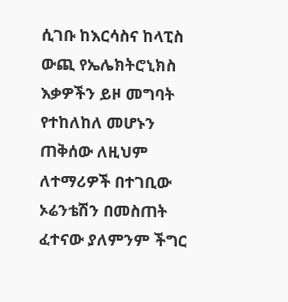ሲገቡ ከእርሳስና ከላፒስ ውጪ የኤሌክትሮኒክስ እቃዎችን ይዞ መግባት የተከለከለ መሆኑን ጠቅሰው ለዚህም ለተማሪዎች በተገቢው ኦሬንቴሽን በመስጠት ፈተናው ያለምንም ችግር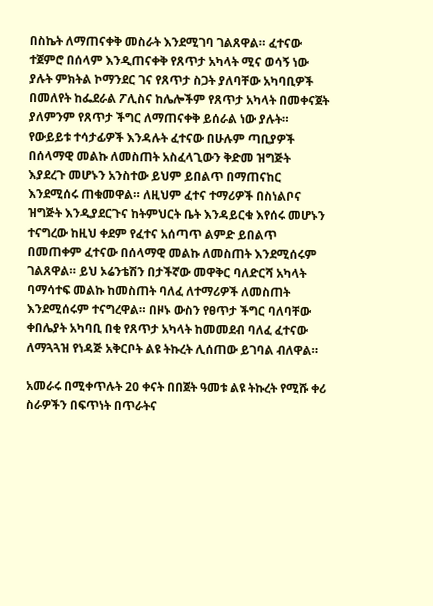በስኬት ለማጠናቀቅ መስራት እንደሚገባ ገልጸዋል። ፈተናው ተጀምሮ በሰላም እንዲጠናቀቅ የጸጥታ አካላት ሚና ወሳኝ ነው ያሉት ምክትል ኮማንደር ገና የጸጥታ ስጋት ያለባቸው አካባቢዎች በመለየት ከፌደራል ፖሊስና ከሌሎችም የጸጥታ አካላት በመቀናጀት ያለምንም የጸጥታ ችግር ለማጠናቀቅ ይሰራል ነው ያሉት። የውይይቱ ተሳታፊዎች እንዳሉት ፈተናው በሁሉም ጣቢያዎች በሰላማዊ መልኩ ለመስጠት አስፈላጊውን ቅድመ ዝግጅት እያደረጉ መሆኑን አንስተው ይህም ይበልጥ በማጠናከር እንደሚሰሩ ጠቁመዋል። ለዚህም ፈተና ተማሪዎች በስነልቦና ዝግጅት እንዲያደርጉና ከትምህርት ቤት እንዳይርቁ እየሰሩ መሆኑን ተናግረው ከዚህ ቀደም የፈተና አሰጣጥ ልምድ ይበልጥ በመጠቀም ፈተናው በሰላማዊ መልኩ ለመስጠት እንደሚሰሩም ገልጸዋል። ይህ ኦሬንቴሽን በታችኛው መዋቅር ባለድርሻ አካላት ባማሳተፍ መልኩ ከመስጠት ባለፈ ለተማሪዎች ለመስጠት እንደሚሰሩም ተናግረዋል። በዞኑ ውስን የፀጥታ ችግር ባለባቸው ቀበሌያት አካባቢ በቂ የጸጥታ አካላት ከመመደብ ባለፈ ፈተናው ለማጓጓዝ የነዳጅ አቅርቦት ልዩ ትኩረት ሊሰጠው ይገባል ብለዋል።

አመራሩ በሚቀጥሉት 20 ቀናት በበጀት ዓመቱ ልዩ ትኩረት የሚሹ ቀሪ ስራዎችን በፍጥነት በጥራትና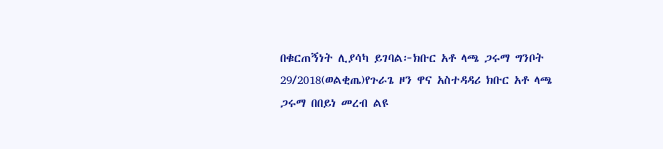በቁርጠኝነት ሊያሳካ ይገባል፦ክቡር አቶ ላጫ ጋሩማ ግንቦት 29/2018(ወልቂጤ)የጉራጌ ዞን ዋና አስተዳዳሪ ክቡር አቶ ላጫ ጋሩማ በበይነ መረብ ልዩ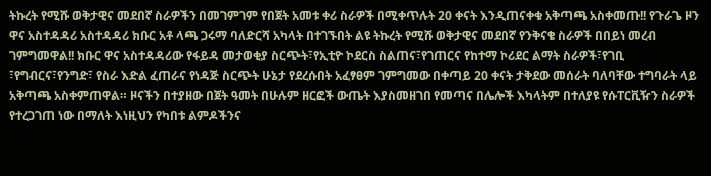ትኩረት የሚሹ ወቅታዊና መደበኛ ስራዎችን በመገምገም የበጀት አመቱ ቀሪ ስራዎች በሚቀጥሉት 20 ቀናት እንዲጠናቀቁ አቅጣጫ አስቀመጡ!! የጉራጌ ዞን ዋና አስተዳዳሪ አስተዳዳሪ ክቡር አቶ ላጫ ጋሩማ ባለድርሻ አካላት በተገኙበት ልዩ ትኩረት የሚሹ ወቅታዊና መደበኛ የንቅናቄ ስራዎች በበይነ መረብ ገምግመዋል!! ክቡር ዋና አስተዳዳሪው የፋይዳ መታወቂያ ስርጭት፣የኢቲዮ ኮደርስ ስልጠና፣የገጠርና የከተማ ኮሪደር ልማት ስራዎች፣የገቢ ፣የግብርና፣የንግድ፣ የስራ እድል ፈጠራና የነዳጅ ስርጭት ሁኔታ የደረሱበት አፈፃፀም ገምግመው በቀጣይ 20 ቀናት ታቅደው መሰራት ባለባቸው ተግባራት ላይ አቅጣጫ አስቀምጠዋል። ዞናችን በተያዘው በጀት ዓመት በሁሉም ዘርፎች ውጤት እያስመዘገበ የመጣና በሌሎች እካላትም በተለያዩ የሱፐርቪዥን ስራዎች የተረጋገጠ ነው በማለት እነዚህን የካበቱ ልምዶችንና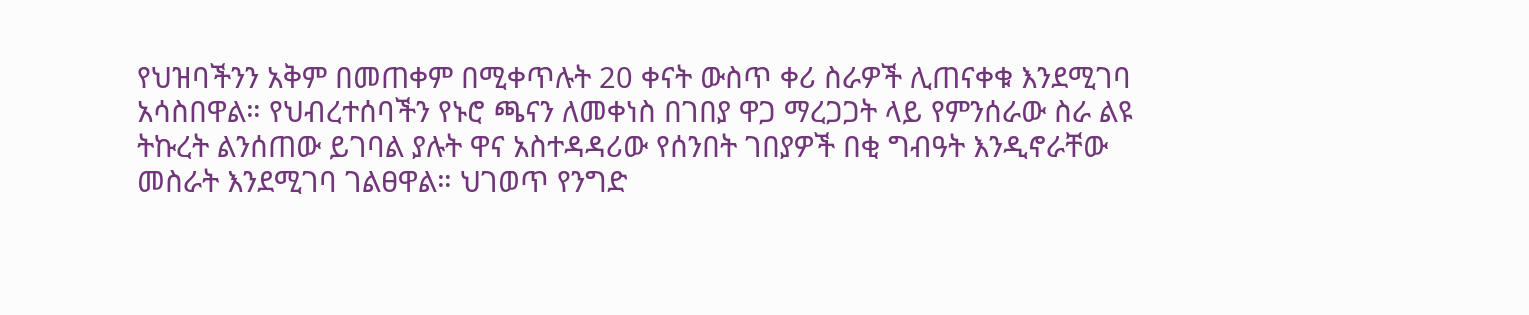የህዝባችንን አቅም በመጠቀም በሚቀጥሉት 20 ቀናት ውስጥ ቀሪ ስራዎች ሊጠናቀቁ እንደሚገባ አሳስበዋል። የህብረተሰባችን የኑሮ ጫናን ለመቀነስ በገበያ ዋጋ ማረጋጋት ላይ የምንሰራው ስራ ልዩ ትኩረት ልንሰጠው ይገባል ያሉት ዋና አስተዳዳሪው የሰንበት ገበያዎች በቂ ግብዓት እንዲኖራቸው መስራት እንደሚገባ ገልፀዋል። ህገወጥ የንግድ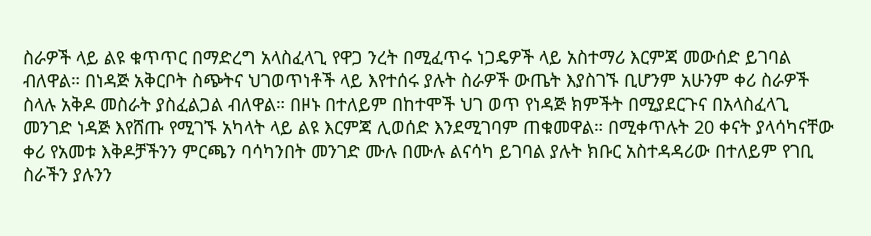ስራዎች ላይ ልዩ ቁጥጥር በማድረግ አላስፈላጊ የዋጋ ንረት በሚፈጥሩ ነጋዴዎች ላይ አስተማሪ እርምጃ መውሰድ ይገባል ብለዋል። በነዳጅ አቅርቦት ስጭትና ህገወጥነቶች ላይ እየተሰሩ ያሉት ስራዎች ውጤት እያስገኙ ቢሆንም አሁንም ቀሪ ስራዎች ስላሉ አቅዶ መስራት ያስፈልጋል ብለዋል። በዞኑ በተለይም በከተሞች ህገ ወጥ የነዳጅ ክምችት በሚያደርጉና በአላስፈላጊ መንገድ ነዳጅ እየሸጡ የሚገኙ አካላት ላይ ልዩ እርምጃ ሊወሰድ እንደሚገባም ጠቁመዋል። በሚቀጥሉት 20 ቀናት ያላሳካናቸው ቀሪ የአመቱ እቅዶቻችንን ምርጫን ባሳካንበት መንገድ ሙሉ በሙሉ ልናሳካ ይገባል ያሉት ክቡር አስተዳዳሪው በተለይም የገቢ ስራችን ያሉንን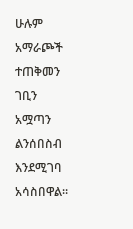ሁሉም አማራጮች ተጠቅመን ገቢን አሟጣን ልንሰበስብ እንደሚገባ አሳስበዋል።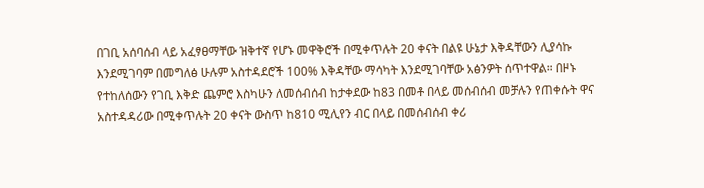በገቢ አሰባሰብ ላይ አፈፃፀማቸው ዝቅተኛ የሆኑ መዋቅሮች በሚቀጥሉት 20 ቀናት በልዩ ሁኔታ እቅዳቸውን ሊያሳኩ እንደሚገባም በመግለፅ ሁሉም አስተዳደሮች 100% እቅዳቸው ማሳካት እንደሚገባቸው አፅንዎት ሰጥተዋል። በዞኑ የተከለሰውን የገቢ እቅድ ጨምሮ እስካሁን ለመሰብሰብ ከታቀደው ከ83 በመቶ በላይ መሰብሰብ መቻሉን የጠቀሱት ዋና አስተዳዳሪው በሚቀጥሉት 20 ቀናት ውስጥ ከ810 ሚሊየን ብር በላይ በመሰብሰብ ቀሪ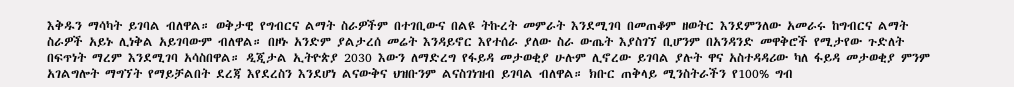እቅዱን ማሳካት ይገባል ብለዋል። ወቅታዊ የግብርና ልማት ስራዎችም በተገቢውና በልዩ ትኩረት መምራት እንደሚገባ በመጠቆም ዘወትር እንደምንለው አመራሩ ከግብርና ልማት ስራዎች አይኑ ሊነቅል አይገባውም ብለዋል። በዞኑ አንድም ያልታረሰ መሬት እንዳይኖር እየተሰራ ያለው ስራ ውጤት እያስገኘ ቢሆንም በአንዳንድ መዋቅሮች የሚታየው ጉድለት በፍጥነት ማረም እንደሚገባ አሳስበዋል። ዲጂታል ኢትዮጵያ 2030 እውን ለማድረግ የፋይዳ መታወቂያ ሁሉም ሊኖረው ይገባል ያሉት ዋና አስተዳዳሪው ካለ ፋይዳ መታወቂያ ምንም አገልግሎት ማግኘት የማይቻልበት ደረጃ እየደረስን እንደሆነ ልናውቅና ህዝቡንም ልናስገነዝብ ይገባል ብለዋል። ክቡር ጠቅላይ ሚንስትራችን የ100% ግብ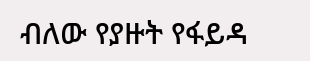ብለው የያዙት የፋይዳ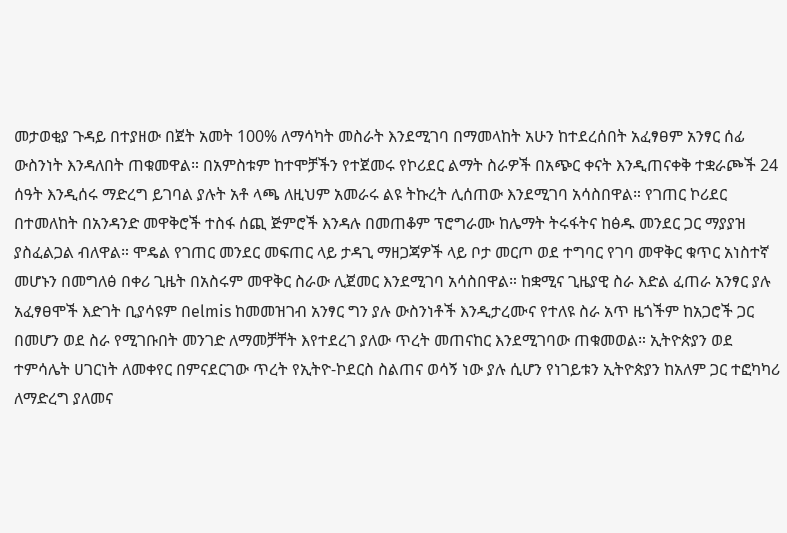መታወቂያ ጉዳይ በተያዘው በጀት አመት 100% ለማሳካት መስራት እንደሚገባ በማመላከት አሁን ከተደረሰበት አፈፃፀም አንፃር ሰፊ ውስንነት እንዳለበት ጠቁመዋል። በአምስቱም ከተሞቻችን የተጀመሩ የኮሪደር ልማት ስራዎች በአጭር ቀናት እንዲጠናቀቅ ተቋራጮች 24 ሰዓት እንዲሰሩ ማድረግ ይገባል ያሉት አቶ ላጫ ለዚህም አመራሩ ልዩ ትኩረት ሊሰጠው እንደሚገባ አሳስበዋል። የገጠር ኮሪደር በተመለከት በአንዳንድ መዋቅሮች ተስፋ ሰጪ ጅምሮች እንዳሉ በመጠቆም ፕሮግራሙ ከሌማት ትሩፋትና ከፅዱ መንደር ጋር ማያያዝ ያስፈልጋል ብለዋል። ሞዴል የገጠር መንደር መፍጠር ላይ ታዳጊ ማዘጋጃዎች ላይ ቦታ መርጦ ወደ ተግባር የገባ መዋቅር ቁጥር አነስተኛ መሆኑን በመግለፅ በቀሪ ጊዜት በአስሩም መዋቅር ስራው ሊጀመር እንደሚገባ አሳስበዋል። ከቋሚና ጊዜያዊ ስራ እድል ፈጠራ አንፃር ያሉ አፈፃፀሞች እድገት ቢያሳዩም በelmis ከመመዝገብ አንፃር ግን ያሉ ውስንነቶች እንዲታረሙና የተለዩ ስራ አጥ ዜጎችም ከአጋሮች ጋር በመሆን ወደ ስራ የሚገቡበት መንገድ ለማመቻቸት እየተደረገ ያለው ጥረት መጠናከር እንደሚገባው ጠቁመወል። ኢትዮጵያን ወደ ተምሳሌት ሀገርነት ለመቀየር በምናደርገው ጥረት የኢትዮ-ኮደርስ ስልጠና ወሳኝ ነው ያሉ ሲሆን የነገይቱን ኢትዮጵያን ከአለም ጋር ተፎካካሪ ለማድረግ ያለመና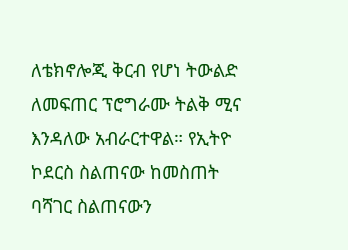ለቴክኖሎጂ ቅርብ የሆነ ትውልድ ለመፍጠር ፕሮግራሙ ትልቅ ሚና እንዳለው አብራርተዋል። የኢትዮ ኮደርስ ስልጠናው ከመስጠት ባሻገር ስልጠናውን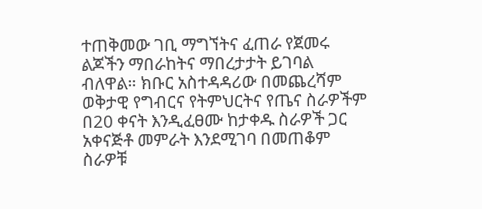ተጠቅመው ገቢ ማግኘትና ፈጠራ የጀመሩ ልጆችን ማበራከትና ማበረታታት ይገባል ብለዋል። ክቡር አስተዳዳሪው በመጨረሻም ወቅታዊ የግብርና የትምህርትና የጤና ስራዎችም በ20 ቀናት እንዲፈፀሙ ከታቀዱ ስራዎች ጋር አቀናጅቶ መምራት እንደሚገባ በመጠቆም ስራዎቹ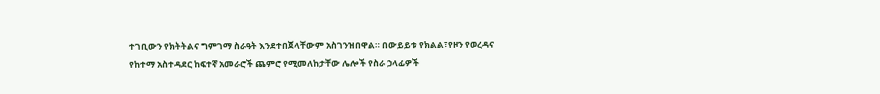ተገቢውን የክትትልና ግምገማ ስራዓት እንደተበጀላቸውም አስገንዝበዋል። በውይይቱ የክልል፣የዞን የወረዳና የከተማ አስተዳደር ከፍተኛ አመራሮች ጨምሮ የሚመለከታቸው ሌሎች የስራ ኃላፊዎች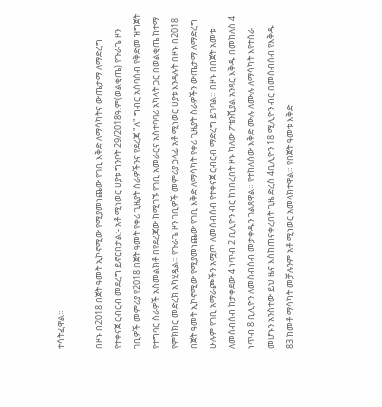ተሳትፈዋል።

በዞኑ በ2018 በጀት ዓመት ኢኮኖሚው የሚያመነጨው የገቢ እቅድ ለማሳካትና ውጤታማ ለማድረግ የተቀናጀ ርብርብ መደረግ ይኖርበታል:- አቶ ሚነወር ሀያቱ ግንቦት 29/2018ዓ.ም(ወልቂጤ) የጉራጌ ዞን ገቢዎች መምሪያ የ2018 በጀት ዓመት የቀሪ ጊዜያት ስራዎችንና የደረጃ "ለ" ግብር አሰባሰብ የቅድመ ዝግጀት የተግባር ስራዎች አስመልክቶ በየደረጃው ከሚገኙ የገቢ አመራርና አስተባባሪ አካላት ጋር በወልቂጤ ከተማ የምክክር መድረክ አካሂዷል። የጉራጌ ዞን ገቢዎች መምሪያ ኃላፊ አቶ ሚነወር ሀያቱ እንዳሉት በዞኑ በ2018 በጀት ዓመት ኢኮኖሚው የሚያመነጨው የገቢ እቅድ ለማሳካት የቀሪ ጊዜያት ስራዎችን ውጤታማ ለማድረግ ሁሉም የገቢ አማራጮችን አሟጦ ለመሰብሰብ የተቀናጀ ርብርብ ማድረግ ይገባል። በዞኑ በበጀት አመቱ ለመሰብሰብ ከታቀደው 4 ነጥብ 2 ቢሊዮን ብር ከነበረበት ዞኑ ካለው ፖቴንሺያል አንጻር እቅዱ በመከለስ 4 ነጥብ 8 ቢሊዮን ለመሰብሰብ መታቀዱን ገልጸዋል። የተከለሰው እቅድ ሙሉ ለሙሉ ለማሳካት እየተሰራ መሆኑን አንስተው ይህ ዜና እስከጠናቀረበት ጊዜ ድረስ 4ቢሊዮን 18 ሚሊዮን ብር በመሰብሰብ የእቅዱ 83 ከመቶ ማሳካት መቻሉንም አቶ ሚነወር አመላክተዋል። የበጀት ዓመቱ እቅድ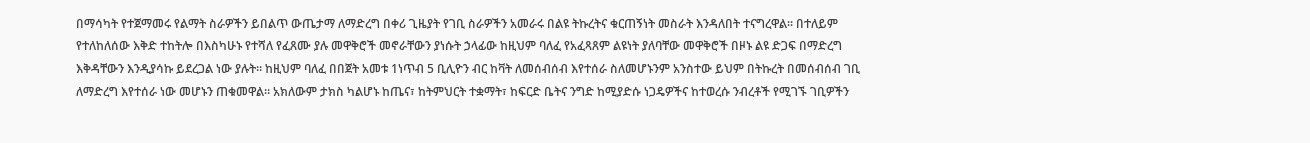በማሳካት የተጀማመሩ የልማት ስራዎችን ይበልጥ ውጤታማ ለማድረግ በቀሪ ጊዜያት የገቢ ስራዎችን አመራሩ በልዩ ትኩረትና ቁርጠኝነት መስራት እንዳለበት ተናግረዋል። በተለይም የተለከለሰው እቅድ ተከትሎ በእስካሁኑ የተሻለ የፈጸሙ ያሉ መዋቅሮች መኖራቸውን ያነሱት ኃላፊው ከዚህም ባለፈ የአፈጻጸም ልዩነት ያለባቸው መዋቅሮች በዞኑ ልዩ ድጋፍ በማድረግ እቅዳቸውን እንዲያሳኩ ይደረጋል ነው ያሉት። ከዚህም ባለፈ በበጀት አመቱ 1ነጥብ 5 ቢሊዮን ብር ከቫት ለመሰብሰብ እየተሰራ ስለመሆኑንም አንስተው ይህም በትኩረት በመሰብሰብ ገቢ ለማድረግ እየተሰራ ነው መሆኑን ጠቁመዋል። አክለውም ታክስ ካልሆኑ ከጤና፣ ከትምህርት ተቋማት፣ ከፍርድ ቤትና ንግድ ከሚያድሱ ነጋዴዎችና ከተወረሱ ንብረቶች የሚገኙ ገቢዎችን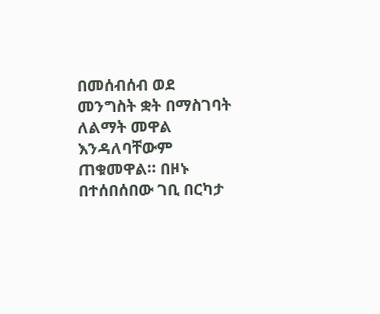በመሰብሰብ ወደ መንግስት ቋት በማስገባት ለልማት መዋል እንዳለባቸውም ጠቁመዋል። በዞኑ በተሰበሰበው ገቢ በርካታ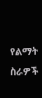የልማት ስራዎች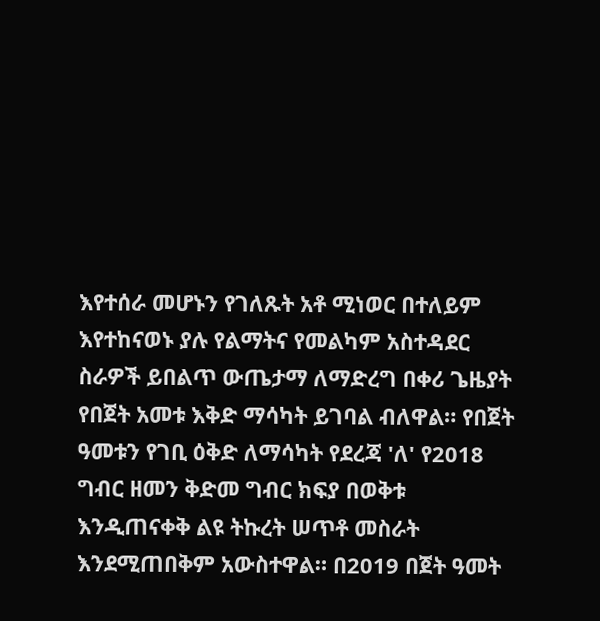እየተሰራ መሆኑን የገለጹት አቶ ሚነወር በተለይም እየተከናወኑ ያሉ የልማትና የመልካም አስተዳደር ስራዎች ይበልጥ ውጤታማ ለማድረግ በቀሪ ጌዜያት የበጀት አመቱ እቅድ ማሳካት ይገባል ብለዋል። የበጀት ዓመቱን የገቢ ዕቅድ ለማሳካት የደረጃ 'ለ' የ2018 ግብር ዘመን ቅድመ ግብር ክፍያ በወቅቱ እንዲጠናቀቅ ልዩ ትኩረት ሠጥቶ መስራት እንደሚጠበቅም አውስተዋል። በ2019 በጀት ዓመት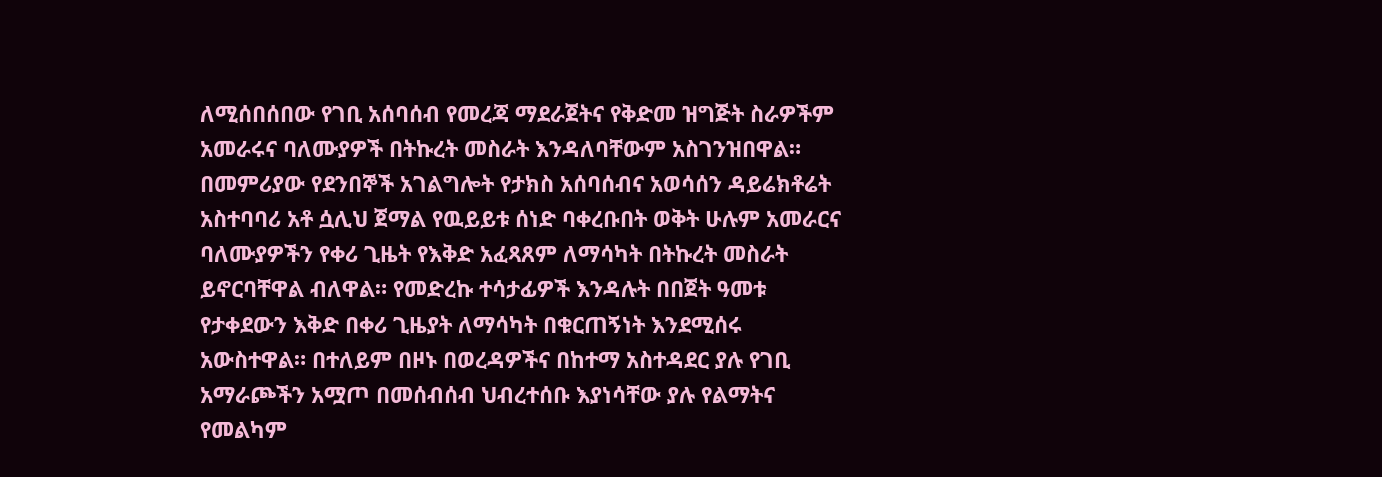ለሚሰበሰበው የገቢ አሰባሰብ የመረጃ ማደራጀትና የቅድመ ዝግጅት ስራዎችም አመራሩና ባለሙያዎች በትኩረት መስራት እንዳለባቸውም አስገንዝበዋል። በመምሪያው የደንበኞች አገልግሎት የታክስ አሰባሰብና አወሳሰን ዳይሬክቶሬት አስተባባሪ አቶ ሷሊህ ጀማል የዉይይቱ ሰነድ ባቀረቡበት ወቅት ሁሉም አመራርና ባለሙያዎችን የቀሪ ጊዜት የእቅድ አፈጻጸም ለማሳካት በትኩረት መስራት ይኖርባቸዋል ብለዋል። የመድረኩ ተሳታፊዎች እንዳሉት በበጀት ዓመቱ የታቀደውን እቅድ በቀሪ ጊዜያት ለማሳካት በቁርጠኝነት እንደሚሰሩ አውስተዋል። በተለይም በዞኑ በወረዳዎችና በከተማ አስተዳደር ያሉ የገቢ አማራጮችን አሟጦ በመሰብሰብ ህብረተሰቡ እያነሳቸው ያሉ የልማትና የመልካም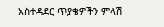አስተዳደር ጥያቄዎችን ምላሽ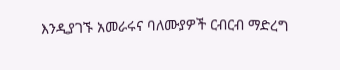እንዲያገኙ አመራሩና ባለሙያዎች ርብርብ ማድረግ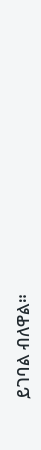ይገባል ብለዋል።